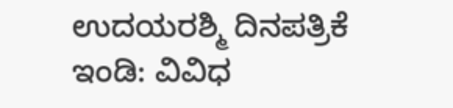ಉದಯರಶ್ಮಿ ದಿನಪತ್ರಿಕೆ
ಇಂಡಿ: ವಿವಿಧ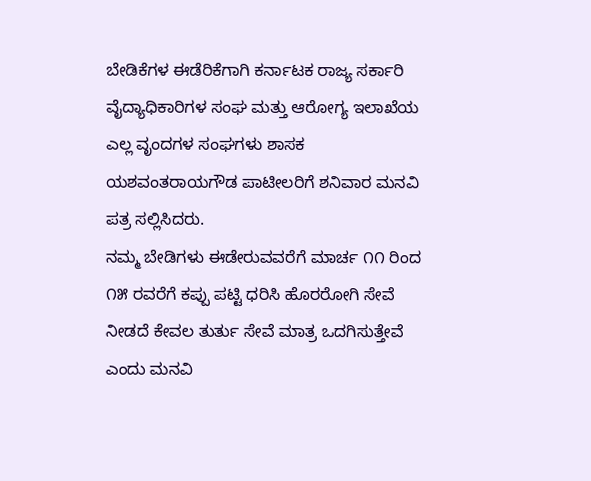ಬೇಡಿಕೆಗಳ ಈಡೆರಿಕೆಗಾಗಿ ಕರ್ನಾಟಕ ರಾಜ್ಯ ಸರ್ಕಾರಿ ವೈದ್ಯಾಧಿಕಾರಿಗಳ ಸಂಘ ಮತ್ತು ಆರೋಗ್ಯ ಇಲಾಖೆಯ ಎಲ್ಲ ವೃಂದಗಳ ಸಂಘಗಳು ಶಾಸಕ ಯಶವಂತರಾಯಗೌಡ ಪಾಟೀಲರಿಗೆ ಶನಿವಾರ ಮನವಿ ಪತ್ರ ಸಲ್ಲಿಸಿದರು.
ನಮ್ಮ ಬೇಡಿಗಳು ಈಡೇರುವವರೆಗೆ ಮಾರ್ಚ ೧೧ ರಿಂದ ೧೫ ರವರೆಗೆ ಕಪ್ಪು ಪಟ್ಟಿ ಧರಿಸಿ ಹೊರರೋಗಿ ಸೇವೆ ನೀಡದೆ ಕೇವಲ ತುರ್ತು ಸೇವೆ ಮಾತ್ರ ಒದಗಿಸುತ್ತೇವೆ ಎಂದು ಮನವಿ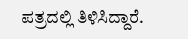ಪತ್ರದಲ್ಲಿ ತಿಳಿಸಿದ್ದಾರೆ.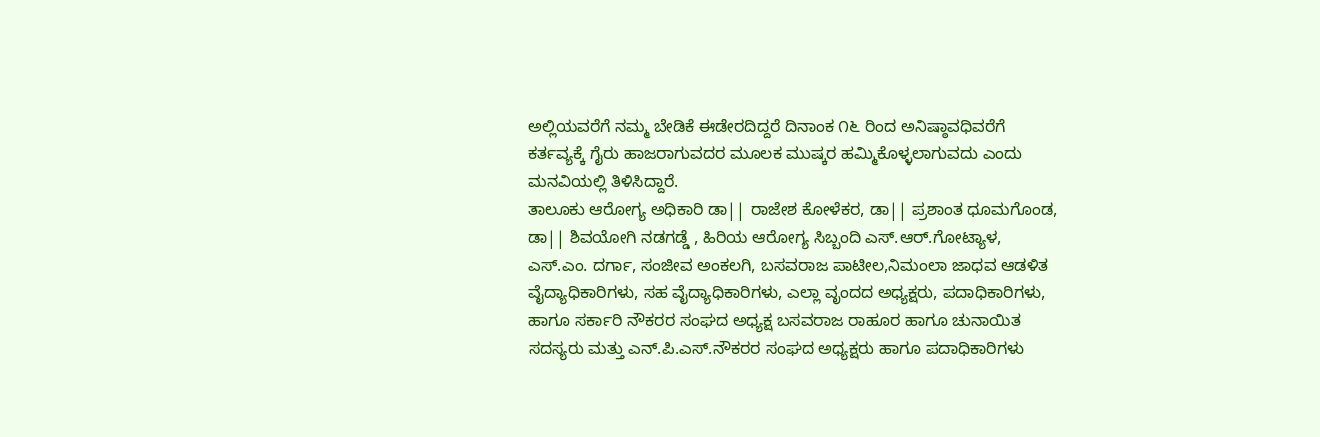ಅಲ್ಲಿಯವರೆಗೆ ನಮ್ಮ ಬೇಡಿಕೆ ಈಡೇರದಿದ್ದರೆ ದಿನಾಂಕ ೧೬ ರಿಂದ ಅನಿಷ್ಠಾವಧಿವರೆಗೆ ಕರ್ತವ್ಯಕ್ಕೆ ಗೈರು ಹಾಜರಾಗುವದರ ಮೂಲಕ ಮುಷ್ಕರ ಹಮ್ಮಿಕೊಳ್ಳಲಾಗುವದು ಎಂದು ಮನವಿಯಲ್ಲಿ ತಿಳಿಸಿದ್ದಾರೆ.
ತಾಲೂಕು ಆರೋಗ್ಯ ಅಧಿಕಾರಿ ಡಾ|| ರಾಜೇಶ ಕೋಳೆಕರ, ಡಾ|| ಪ್ರಶಾಂತ ಧೂಮಗೊಂಡ, ಡಾ|| ಶಿವಯೋಗಿ ನಡಗಡ್ಡೆ , ಹಿರಿಯ ಆರೋಗ್ಯ ಸಿಬ್ಬಂದಿ ಎಸ್.ಆರ್.ಗೋಟ್ಯಾಳ, ಎಸ್.ಎಂ. ದರ್ಗಾ, ಸಂಜೀವ ಅಂಕಲಗಿ, ಬಸವರಾಜ ಪಾಟೀಲ,ನಿಮಂಲಾ ಜಾಧವ ಆಡಳಿತ ವೈದ್ಯಾಧಿಕಾರಿಗಳು, ಸಹ ವೈದ್ಯಾಧಿಕಾರಿಗಳು, ಎಲ್ಲಾ ವೃಂದದ ಅಧ್ಯಕ್ಷರು, ಪದಾಧಿಕಾರಿಗಳು, ಹಾಗೂ ಸರ್ಕಾರಿ ನೌಕರರ ಸಂಘದ ಅಧ್ಯಕ್ಷ ಬಸವರಾಜ ರಾಹೂರ ಹಾಗೂ ಚುನಾಯಿತ ಸದಸ್ಯರು ಮತ್ತು ಎನ್.ಪಿ.ಎಸ್.ನೌಕರರ ಸಂಘದ ಅಧ್ಯಕ್ಷರು ಹಾಗೂ ಪದಾಧಿಕಾರಿಗಳು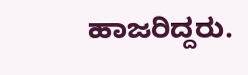ಹಾಜರಿದ್ದರು.